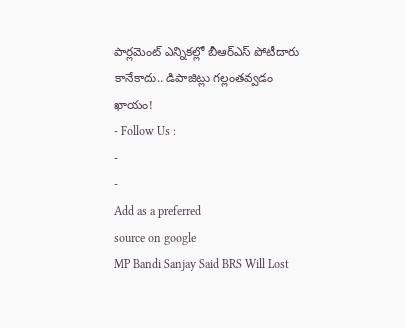పార్లమెంట్ ఎన్నికల్లో బీఆర్ఎస్ పోటీదారు కానేకాదు.. డిపాజిట్లు గల్లంతవ్వడం ఖాయం!
- Follow Us :
-
-
Add as a preferred
source on google
MP Bandi Sanjay Said BRS Will Lost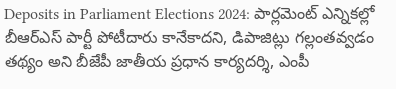Deposits in Parliament Elections 2024: పార్లమెంట్ ఎన్నికల్లో బీఆర్ఎస్ పార్టీ పోటీదారు కానేకాదని, డిపాజిట్లు గల్లంతవ్వడం తథ్యం అని బీజేపీ జాతీయ ప్రధాన కార్యదర్శి, ఎంపీ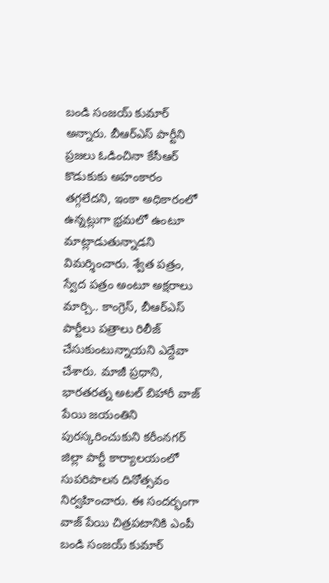బండి సంజయ్ కుమార్ అన్నారు. బీఆర్ఎస్ పార్టీని ప్రజలు ఓడించినా కేసీఆర్ కొడుకుకు అహంకారం తగ్గలేదని, ఇంకా అధికారంలో ఉన్నట్లుగా భ్రమలో ఉంటూ మాట్లాడుతున్నాడని విమర్శించారు. శ్వేత పత్రం, స్వేద పత్రం అంటూ అక్షరాలు మార్చి.. కాంగ్రెస్, బీఆర్ఎస్ పార్టీలు పత్రాలు రిలీజ్ చేసుకుంటున్నాయని ఎద్దేవా చేశారు. మాజీ ప్రధాని, భారతరత్న అటల్ బిహారీ వాజ్ పేయి జయంతిని పురస్కరించుకుని కరీంనగర్ జిల్లా పార్టీ కార్యాలయంలో సుపరిపాలన దినోత్సవం నిర్వహించారు. ఈ సందర్భంగా వాజ్ పేయి చిత్రపటానికి ఎంపీ బండి సంజయ్ కుమార్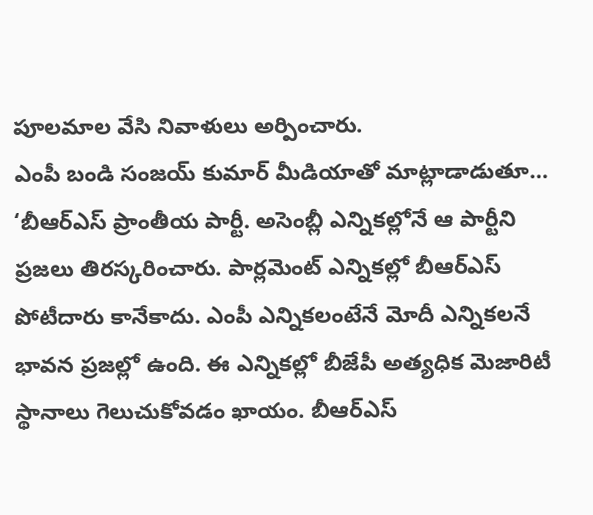పూలమాల వేసి నివాళులు అర్పించారు.
ఎంపీ బండి సంజయ్ కుమార్ మీడియాతో మాట్లాడాడుతూ… ‘బీఆర్ఎస్ ప్రాంతీయ పార్టీ. అసెంబ్లీ ఎన్నికల్లోనే ఆ పార్టీని ప్రజలు తిరస్కరించారు. పార్లమెంట్ ఎన్నికల్లో బీఆర్ఎస్ పోటీదారు కానేకాదు. ఎంపీ ఎన్నికలంటేనే మోదీ ఎన్నికలనే భావన ప్రజల్లో ఉంది. ఈ ఎన్నికల్లో బీజేపీ అత్యధిక మెజారిటీ స్థానాలు గెలుచుకోవడం ఖాయం. బీఆర్ఎస్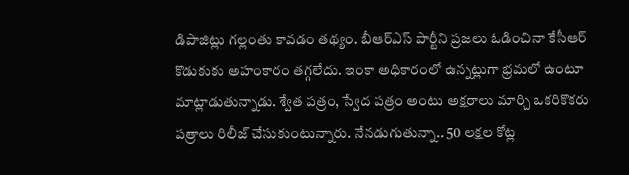డిపాజిట్లు గల్లంతు కావడం తథ్యం. బీఆర్ఎస్ పార్టీని ప్రజలు ఓడించినా కేసీఆర్ కొడుకుకు అహంకారం తగ్గలేదు. ఇంకా అధికారంలో ఉన్నట్లుగా భ్రమలో ఉంటూ మాట్లాడుతున్నాడు. శ్వేత పత్రం, స్వేద పత్రం అంటు అక్షరాలు మార్చి ఒకరికొకరు పత్రాలు రిలీజ్ చేసుకుంటున్నారు. నేనడుగుతున్నా.. 50 లక్షల కోట్ల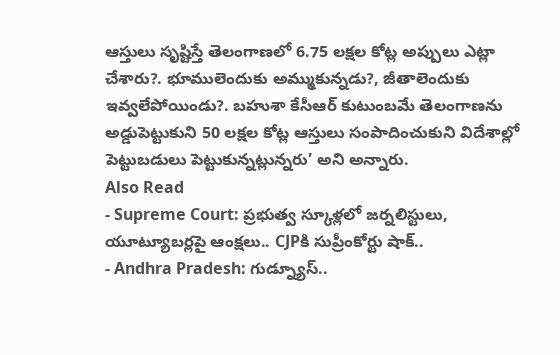ఆస్తులు సృష్టిస్తే తెలంగాణలో 6.75 లక్షల కోట్ల అప్పులు ఎట్లా చేశారు?. భూములెందుకు అమ్ముకున్నడు?, జీతాలెందుకు ఇవ్వలేపోయిండు?. బహుశా కేసీఆర్ కుటుంబమే తెలంగాణను అడ్డుపెట్టుకుని 50 లక్షల కోట్ల ఆస్తులు సంపాదించుకుని విదేశాల్లో పెట్టుబడులు పెట్టుకున్నట్లున్నరు’ అని అన్నారు.
Also Read
- Supreme Court: ప్రభుత్వ స్కూళ్లలో జర్నలిస్టులు, యూట్యూబర్లపై ఆంక్షలు.. CJPకి సుప్రీంకోర్టు షాక్..
- Andhra Pradesh: గుడ్న్యూస్..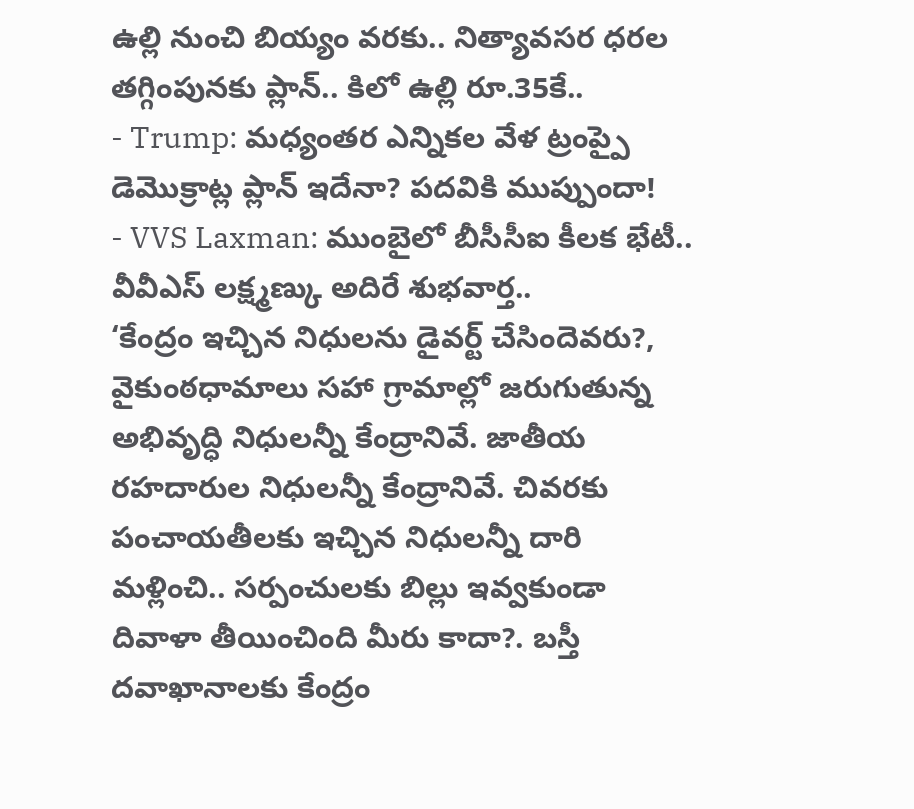ఉల్లి నుంచి బియ్యం వరకు.. నిత్యావసర ధరల తగ్గింపునకు ప్లాన్.. కిలో ఉల్లి రూ.35కే..
- Trump: మధ్యంతర ఎన్నికల వేళ ట్రంప్పై డెమొక్రాట్ల ప్లాన్ ఇదేనా? పదవికి ముప్పుందా!
- VVS Laxman: ముంబైలో బీసీసీఐ కీలక భేటీ.. వీవీఎస్ లక్ష్మణ్కు అదిరే శుభవార్త..
‘కేంద్రం ఇచ్చిన నిధులను డైవర్ట్ చేసిందెవరు?, వైకుంఠధామాలు సహా గ్రామాల్లో జరుగుతున్న అభివృద్ధి నిధులన్నీ కేంద్రానివే. జాతీయ రహదారుల నిధులన్నీ కేంద్రానివే. చివరకు పంచాయతీలకు ఇచ్చిన నిధులన్నీ దారి మళ్లించి.. సర్పంచులకు బిల్లు ఇవ్వకుండా దివాళా తీయించింది మీరు కాదా?. బస్తీ దవాఖానాలకు కేంద్రం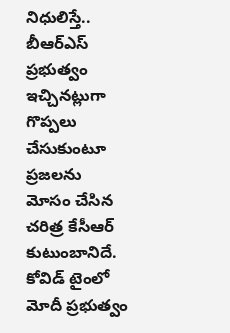నిధులిస్తే.. బీఆర్ఎస్ ప్రభుత్వం ఇచ్చినట్లుగా గొప్పలు చేసుకుంటూ ప్రజలను మోసం చేసిన చరిత్ర కేసీఆర్ కుటుంబానిదే. కోవిడ్ టైంలో మోదీ ప్రభుత్వం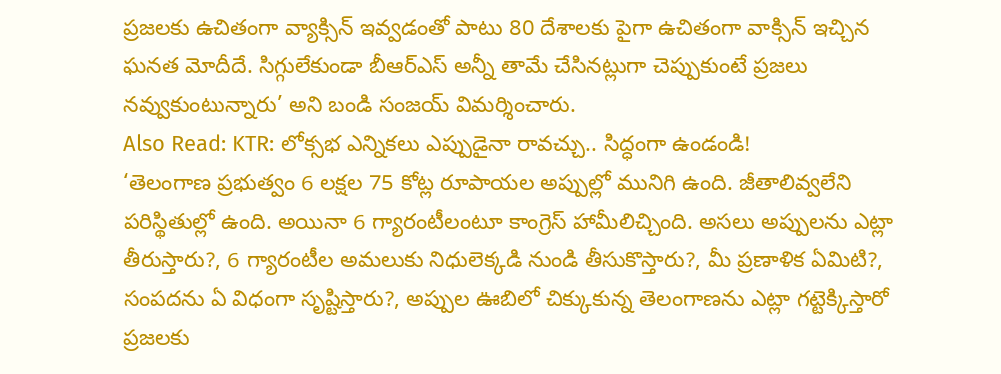ప్రజలకు ఉచితంగా వ్యాక్సిన్ ఇవ్వడంతో పాటు 80 దేశాలకు పైగా ఉచితంగా వాక్సిన్ ఇచ్చిన ఘనత మోదీదే. సిగ్గులేకుండా బీఆర్ఎస్ అన్నీ తామే చేసినట్లుగా చెప్పుకుంటే ప్రజలు నవ్వుకుంటున్నారు’ అని బండి సంజయ్ విమర్శించారు.
Also Read: KTR: లోక్సభ ఎన్నికలు ఎప్పుడైనా రావచ్చు.. సిద్ధంగా ఉండండి!
‘తెలంగాణ ప్రభుత్వం 6 లక్షల 75 కోట్ల రూపాయల అప్పుల్లో మునిగి ఉంది. జీతాలివ్వలేని పరిస్థితుల్లో ఉంది. అయినా 6 గ్యారంటీలంటూ కాంగ్రెస్ హామీలిచ్చింది. అసలు అప్పులను ఎట్లా తీరుస్తారు?, 6 గ్యారంటీల అమలుకు నిధులెక్కడి నుండి తీసుకొస్తారు?, మీ ప్రణాళిక ఏమిటి?, సంపదను ఏ విధంగా సృష్టిస్తారు?, అప్పుల ఊబిలో చిక్కుకున్న తెలంగాణను ఎట్లా గట్టెక్కిస్తారో ప్రజలకు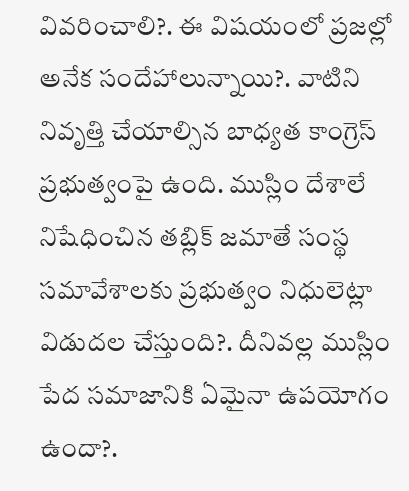వివరించాలి?. ఈ విషయంలో ప్రజల్లో అనేక సందేహాలున్నాయి?. వాటిని నివృత్తి చేయాల్సిన బాధ్యత కాంగ్రెస్ ప్రభుత్వంపై ఉంది. ముస్లిం దేశాలే నిషేధించిన తబ్లిక్ జమాతే సంస్థ సమావేశాలకు ప్రభుత్వం నిధులెట్లా విడుదల చేస్తుంది?. దీనివల్ల ముస్లిం పేద సమాజానికి ఏమైనా ఉపయోగం ఉందా?.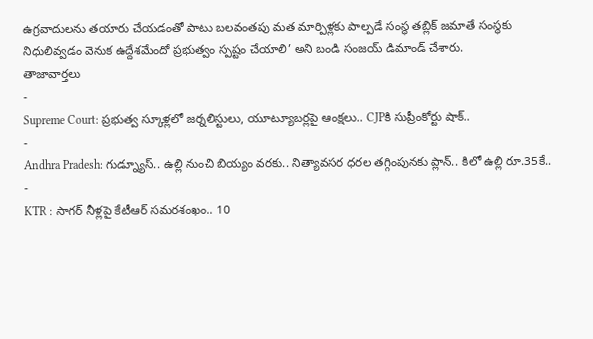ఉగ్రవాదులను తయారు చేయడంతో పాటు బలవంతపు మత మార్పిళ్లకు పాల్పడే సంస్థ తబ్లిక్ జమాతే సంస్థకు నిధులివ్వడం వెనుక ఉద్దేశమేందో ప్రభుత్వం స్పష్టం చేయాలి’ అని బండి సంజయ్ డిమాండ్ చేశారు.
తాజావార్తలు
-
Supreme Court: ప్రభుత్వ స్కూళ్లలో జర్నలిస్టులు, యూట్యూబర్లపై ఆంక్షలు.. CJPకి సుప్రీంకోర్టు షాక్..
-
Andhra Pradesh: గుడ్న్యూస్.. ఉల్లి నుంచి బియ్యం వరకు.. నిత్యావసర ధరల తగ్గింపునకు ప్లాన్.. కిలో ఉల్లి రూ.35కే..
-
KTR : సాగర్ నీళ్లపై కేటీఆర్ సమరశంఖం.. 10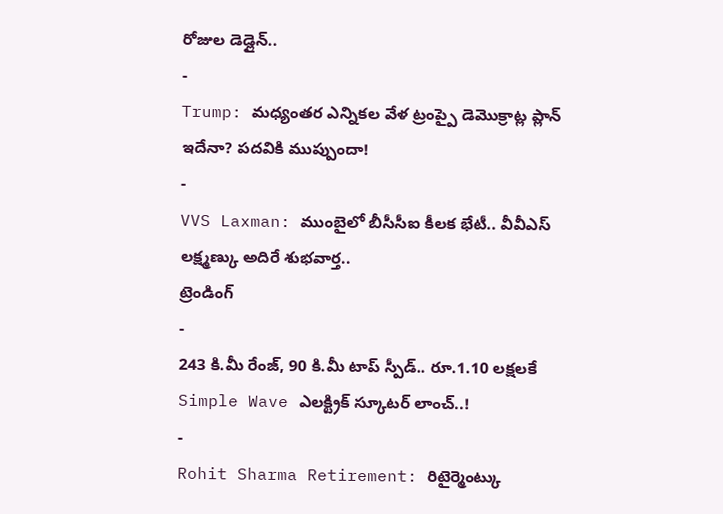రోజుల డెడ్లైన్..
-
Trump: మధ్యంతర ఎన్నికల వేళ ట్రంప్పై డెమొక్రాట్ల ప్లాన్ ఇదేనా? పదవికి ముప్పుందా!
-
VVS Laxman: ముంబైలో బీసీసీఐ కీలక భేటీ.. వీవీఎస్ లక్ష్మణ్కు అదిరే శుభవార్త..
ట్రెండింగ్
-
243 కి.మీ రేంజ్, 90 కి.మీ టాప్ స్పీడ్.. రూ.1.10 లక్షలకే Simple Wave ఎలక్ట్రిక్ స్కూటర్ లాంచ్..!
-
Rohit Sharma Retirement: రిటైర్మెంట్కు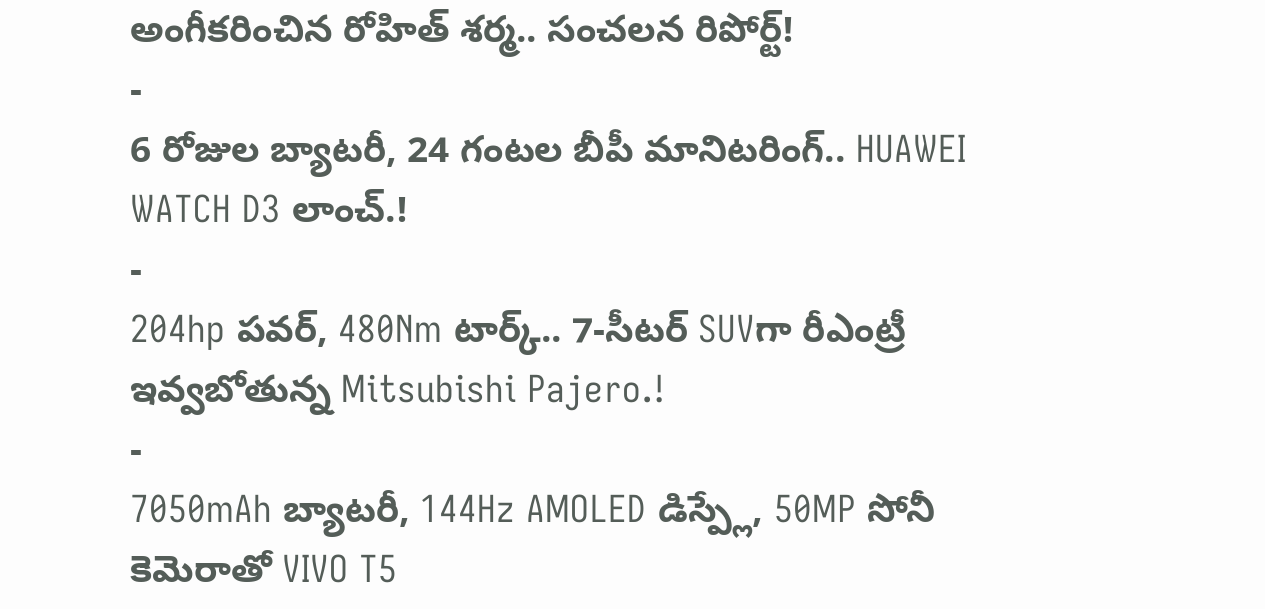అంగీకరించిన రోహిత్ శర్మ.. సంచలన రిపోర్ట్!
-
6 రోజుల బ్యాటరీ, 24 గంటల బీపీ మానిటరింగ్.. HUAWEI WATCH D3 లాంచ్.!
-
204hp పవర్, 480Nm టార్క్.. 7-సీటర్ SUVగా రీఎంట్రీ ఇవ్వబోతున్న Mitsubishi Pajero.!
-
7050mAh బ్యాటరీ, 144Hz AMOLED డిస్ప్లే, 50MP సోనీ కెమెరాతో VIVO T5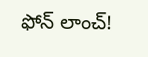ఫోన్ లాంచ్!